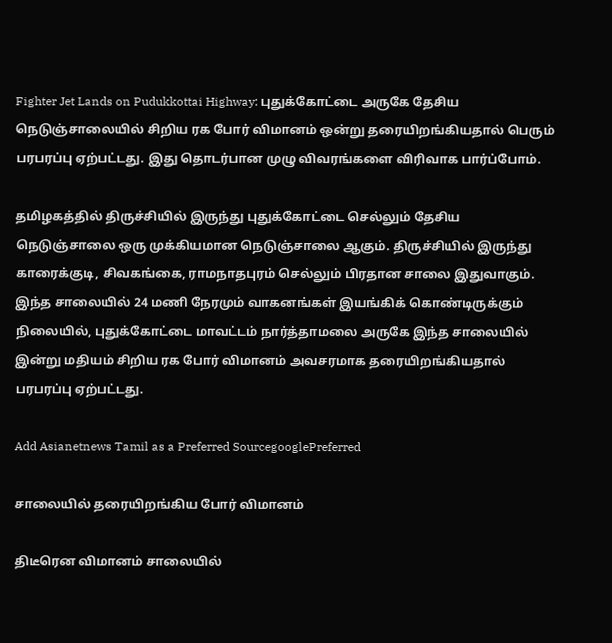Fighter Jet Lands on Pudukkottai Highway: புதுக்கோட்டை அருகே தேசிய நெடுஞ்சாலையில் சிறிய ரக போர் விமானம் ஒன்று தரையிறங்கியதால் பெரும் பரபரப்பு ஏற்பட்டது. இது தொடர்பான முழு விவரங்களை விரிவாக பார்ப்போம்.

தமிழகத்தில் திருச்சியில் இருந்து புதுக்கோட்டை செல்லும் தேசிய நெடுஞ்சாலை ஒரு முக்கியமான நெடுஞ்சாலை ஆகும். திருச்சியில் இருந்து காரைக்குடி, சிவகங்கை, ராமநாதபுரம் செல்லும் பிரதான சாலை இதுவாகும். இந்த சாலையில் 24 மணி நேரமும் வாகனங்கள் இயங்கிக் கொண்டிருக்கும் நிலையில், புதுக்கோட்டை மாவட்டம் நார்த்தாமலை அருகே இந்த சாலையில் இன்று மதியம் சிறிய ரக போர் விமானம் அவசரமாக தரையிறங்கியதால் பரபரப்பு ஏற்பட்டது.

Add Asianetnews Tamil as a Preferred SourcegooglePreferred

சாலையில் தரையிறங்கிய போர் விமானம்

திடீரென விமானம் சாலையில்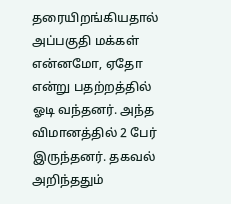தரையிறங்கியதால் அப்பகுதி மக்கள் என்னமோ, ஏதோ என்று பதற்றத்தில் ஓடி வந்தனர். அந்த விமானத்தில் 2 பேர் இருந்தனர். தகவல் அறிந்ததும்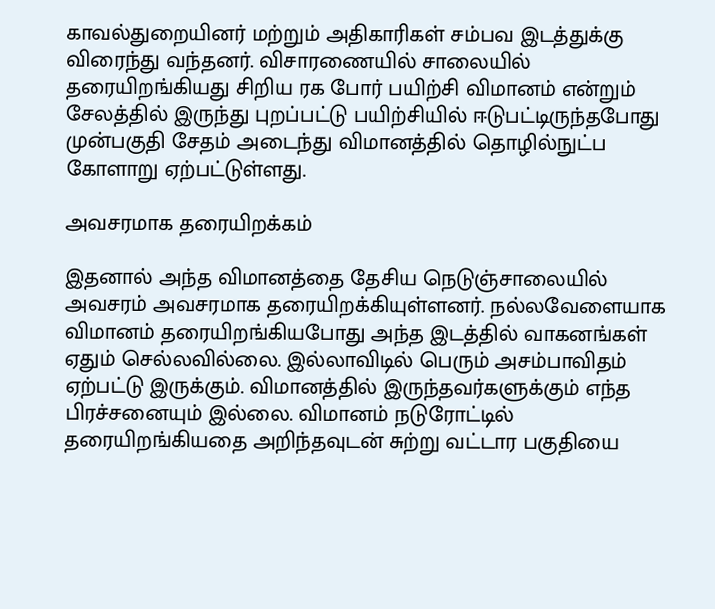காவல்துறையினர் மற்றும் அதிகாரிகள் சம்பவ இடத்துக்கு விரைந்து வந்தனர். விசாரணையில் சாலையில் தரையிறங்கியது சிறிய ரக போர் பயிற்சி விமானம் என்றும் சேலத்தில் இருந்து புறப்பட்டு பயிற்சியில் ஈடுபட்டிருந்தபோது முன்பகுதி சேதம் அடைந்து விமானத்தில் தொழில்நுட்ப கோளாறு ஏற்பட்டுள்ளது.

அவசரமாக தரையிறக்கம்

இதனால் அந்த விமானத்தை தேசிய நெடுஞ்சாலையில் அவசரம் அவசரமாக தரையிறக்கியுள்ளனர். நல்லவேளையாக விமானம் தரையிறங்கியபோது அந்த இடத்தில் வாகனங்கள் ஏதும் செல்லவில்லை. இல்லாவிடில் பெரும் அசம்பாவிதம் ஏற்பட்டு இருக்கும். விமானத்தில் இருந்தவர்களுக்கும் எந்த பிரச்சனையும் இல்லை. விமானம் நடுரோட்டில் தரையிறங்கியதை அறிந்தவுடன் சுற்று வட்டார பகுதியை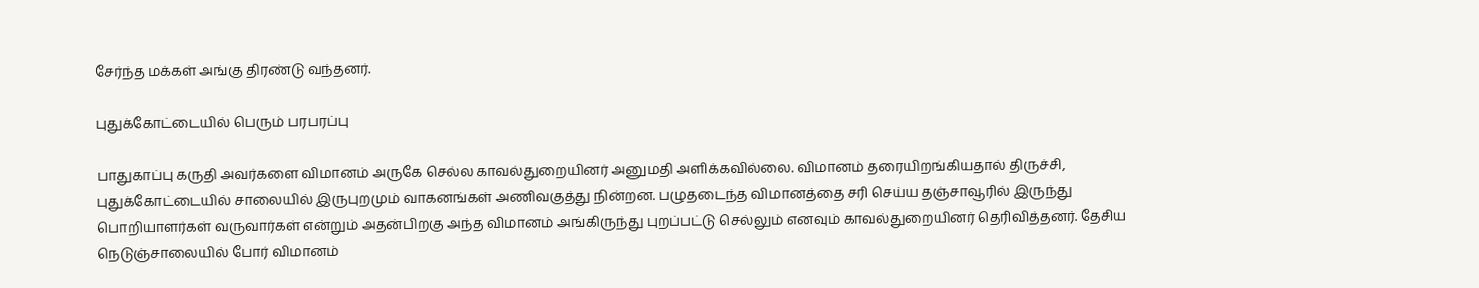சேர்ந்த மக்கள் அங்கு திரண்டு வந்தனர்.

புதுக்கோட்டையில் பெரும் பரபரப்பு

பாதுகாப்பு கருதி அவர்களை விமானம் அருகே செல்ல காவல்துறையினர் அனுமதி அளிக்கவில்லை. விமானம் தரையிறங்கியதால் திருச்சி, புதுக்கோட்டையில் சாலையில் இருபுறமும் வாகனங்கள் அணிவகுத்து நின்றன. பழுதடைந்த விமானத்தை சரி செய்ய தஞ்சாவூரில் இருந்து பொறியாளர்கள் வருவார்கள் என்றும் அதன்பிறகு அந்த விமானம் அங்கிருந்து புறப்பட்டு செல்லும் எனவும் காவல்துறையினர் தெரிவித்தனர். தேசிய நெடுஞ்சாலையில் போர் விமானம்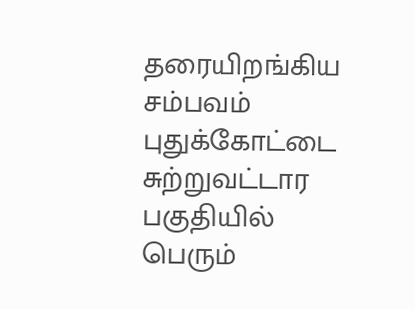தரையிறங்கிய சம்பவம் புதுக்கோட்டை சுற்றுவட்டார பகுதியில் பெரும்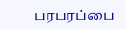பரபரப்பை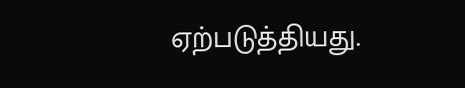ஏற்படுத்தியது.